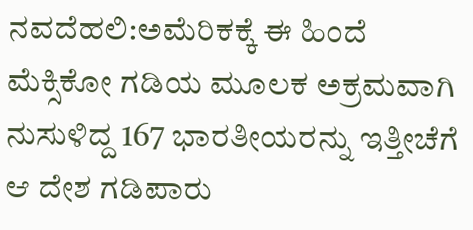ನವದೆಹಲಿ:ಅಮೆರಿಕಕ್ಕೆ ಈ ಹಿಂದೆ ಮೆಕ್ಸಿಕೋ ಗಡಿಯ ಮೂಲಕ ಅಕ್ರಮವಾಗಿ ನುಸುಳಿದ್ದ 167 ಭಾರತೀಯರನ್ನು ಇತ್ತೀಚೆಗೆ ಆ ದೇಶ ಗಡಿಪಾರು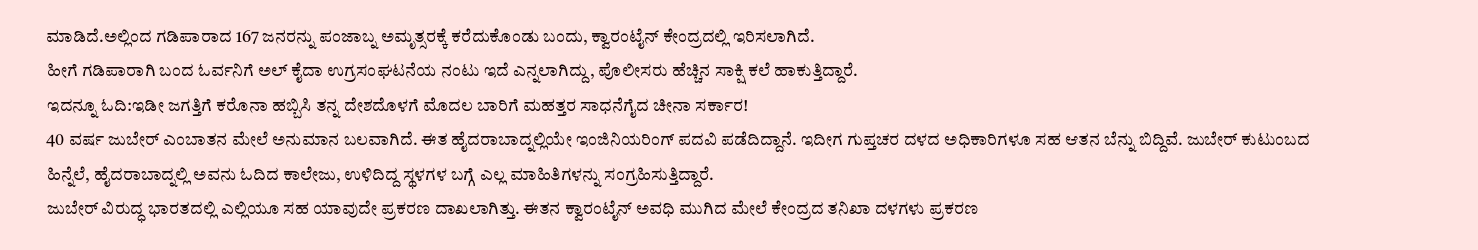ಮಾಡಿದೆ.ಅಲ್ಲಿಂದ ಗಡಿಪಾರಾದ 167 ಜನರನ್ನು ಪಂಜಾಬ್ನ ಅಮೃತ್ಸರಕ್ಕೆ ಕರೆದುಕೊಂಡು ಬಂದು, ಕ್ವಾರಂಟೈನ್ ಕೇಂದ್ರದಲ್ಲಿ ಇರಿಸಲಾಗಿದೆ.
ಹೀಗೆ ಗಡಿಪಾರಾಗಿ ಬಂದ ಓರ್ವನಿಗೆ ಅಲ್ ಕೈದಾ ಉಗ್ರಸಂಘಟನೆಯ ನಂಟು ಇದೆ ಎನ್ನಲಾಗಿದ್ದು, ಪೊಲೀಸರು ಹೆಚ್ಚಿನ ಸಾಕ್ಷಿ ಕಲೆ ಹಾಕುತ್ತಿದ್ದಾರೆ.
ಇದನ್ನೂ ಓದಿ:ಇಡೀ ಜಗತ್ತಿಗೆ ಕರೊನಾ ಹಬ್ಬಿಸಿ ತನ್ನ ದೇಶದೊಳಗೆ ಮೊದಲ ಬಾರಿಗೆ ಮಹತ್ತರ ಸಾಧನೆಗೈದ ಚೀನಾ ಸರ್ಕಾರ!
40 ವರ್ಷ ಜುಬೇರ್ ಎಂಬಾತನ ಮೇಲೆ ಅನುಮಾನ ಬಲವಾಗಿದೆ. ಈತ ಹೈದರಾಬಾದ್ನಲ್ಲಿಯೇ ಇಂಜಿನಿಯರಿಂಗ್ ಪದವಿ ಪಡೆದಿದ್ದಾನೆ. ಇದೀಗ ಗುಪ್ತಚರ ದಳದ ಅಧಿಕಾರಿಗಳೂ ಸಹ ಆತನ ಬೆನ್ನು ಬಿದ್ದಿವೆ. ಜುಬೇರ್ ಕುಟುಂಬದ ಹಿನ್ನೆಲೆ, ಹೈದರಾಬಾದ್ನಲ್ಲಿ ಅವನು ಓದಿದ ಕಾಲೇಜು, ಉಳಿದಿದ್ದ ಸ್ಥಳಗಳ ಬಗ್ಗೆ ಎಲ್ಲ ಮಾಹಿತಿಗಳನ್ನು ಸಂಗ್ರಹಿಸುತ್ತಿದ್ದಾರೆ.
ಜುಬೇರ್ ವಿರುದ್ಧ ಭಾರತದಲ್ಲಿ ಎಲ್ಲಿಯೂ ಸಹ ಯಾವುದೇ ಪ್ರಕರಣ ದಾಖಲಾಗಿತ್ತು. ಈತನ ಕ್ವಾರಂಟೈನ್ ಅವಧಿ ಮುಗಿದ ಮೇಲೆ ಕೇಂದ್ರದ ತನಿಖಾ ದಳಗಳು ಪ್ರಕರಣ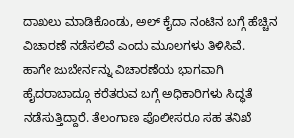ದಾಖಲು ಮಾಡಿಕೊಂಡು, ಅಲ್ ಕೈದಾ ನಂಟಿನ ಬಗ್ಗೆ ಹೆಚ್ಚಿನ ವಿಚಾರಣೆ ನಡೆಸಲಿವೆ ಎಂದು ಮೂಲಗಳು ತಿಳಿಸಿವೆ.
ಹಾಗೇ ಜುಬೇರ್ನನ್ನು ವಿಚಾರಣೆಯ ಭಾಗವಾಗಿ ಹೈದರಾಬಾದ್ಗೂ ಕರೆತರುವ ಬಗ್ಗೆ ಅಧಿಕಾರಿಗಳು ಸಿದ್ಧತೆ ನಡೆಸುತ್ತಿದ್ದಾರೆ. ತೆಲಂಗಾಣ ಪೊಲೀಸರೂ ಸಹ ತನಿಖೆ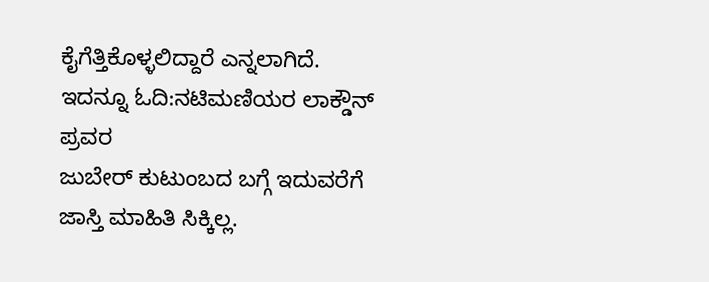ಕೈಗೆತ್ತಿಕೊಳ್ಳಲಿದ್ದಾರೆ ಎನ್ನಲಾಗಿದೆ.
ಇದನ್ನೂ ಓದಿ:ನಟಿಮಣಿಯರ ಲಾಕ್ಡೌನ್ ಪ್ರವರ
ಜುಬೇರ್ ಕುಟುಂಬದ ಬಗ್ಗೆ ಇದುವರೆಗೆ ಜಾಸ್ತಿ ಮಾಹಿತಿ ಸಿಕ್ಕಿಲ್ಲ.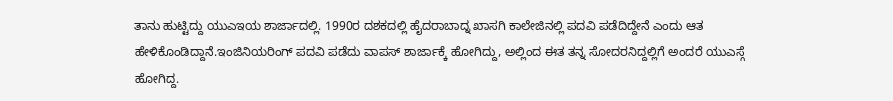ತಾನು ಹುಟ್ಟಿದ್ದು ಯುಎಇಯ ಶಾರ್ಜಾದಲ್ಲಿ. 1990ರ ದಶಕದಲ್ಲಿ ಹೈದರಾಬಾದ್ನ ಖಾಸಗಿ ಕಾಲೇಜಿನಲ್ಲಿ ಪದವಿ ಪಡೆದಿದ್ದೇನೆ ಎಂದು ಆತ ಹೇಳಿಕೊಂಡಿದ್ದಾನೆ.ಇಂಜಿನಿಯರಿಂಗ್ ಪದವಿ ಪಡೆದು ವಾಪಸ್ ಶಾರ್ಜಾಕ್ಕೆ ಹೋಗಿದ್ದು, ಅಲ್ಲಿಂದ ಈತ ತನ್ನ ಸೋದರನಿದ್ದಲ್ಲಿಗೆ ಅಂದರೆ ಯುಎಸ್ಗೆ ಹೋಗಿದ್ದ.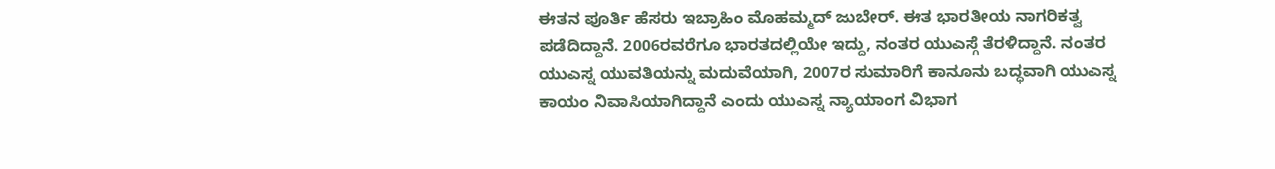ಈತನ ಪೂರ್ತಿ ಹೆಸರು ಇಬ್ರಾಹಿಂ ಮೊಹಮ್ಮದ್ ಜುಬೇರ್. ಈತ ಭಾರತೀಯ ನಾಗರಿಕತ್ವ ಪಡೆದಿದ್ದಾನೆ. 2006ರವರೆಗೂ ಭಾರತದಲ್ಲಿಯೇ ಇದ್ದು, ನಂತರ ಯುಎಸ್ಗೆ ತೆರಳಿದ್ದಾನೆ. ನಂತರ ಯುಎಸ್ನ ಯುವತಿಯನ್ನು ಮದುವೆಯಾಗಿ, 2007ರ ಸುಮಾರಿಗೆ ಕಾನೂನು ಬದ್ಧವಾಗಿ ಯುಎಸ್ನ ಕಾಯಂ ನಿವಾಸಿಯಾಗಿದ್ದಾನೆ ಎಂದು ಯುಎಸ್ನ ನ್ಯಾಯಾಂಗ ವಿಭಾಗ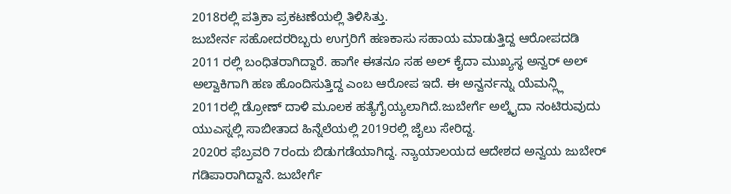2018ರಲ್ಲಿ ಪತ್ರಿಕಾ ಪ್ರಕಟಣೆಯಲ್ಲಿ ತಿಳಿಸಿತ್ತು.
ಜುಬೇರ್ನ ಸಹೋದರರಿಬ್ಬರು ಉಗ್ರರಿಗೆ ಹಣಕಾಸು ಸಹಾಯ ಮಾಡುತ್ತಿದ್ದ ಆರೋಪದಡಿ 2011 ರಲ್ಲಿ ಬಂಧಿತರಾಗಿದ್ದಾರೆ. ಹಾಗೇ ಈತನೂ ಸಹ ಅಲ್ ಕೈದಾ ಮುಖ್ಯಸ್ಥ ಅನ್ವರ್ ಅಲ್ ಅಲ್ವಾಕಿಗಾಗಿ ಹಣ ಹೊಂದಿಸುತ್ತಿದ್ದ ಎಂಬ ಆರೋಪ ಇದೆ. ಈ ಅನ್ವರ್ನನ್ನು ಯೆಮನ್ಲ್ಲಿ 2011ರಲ್ಲಿ ಡ್ರೋಣ್ ದಾಳಿ ಮೂಲಕ ಹತ್ಯೆಗೈಯ್ಯಲಾಗಿದೆ.ಜುಬೇರ್ಗೆ ಅಲ್ಕೈದಾ ನಂಟಿರುವುದು ಯುಎಸ್ನಲ್ಲಿ ಸಾಬೀತಾದ ಹಿನ್ನೆಲೆಯಲ್ಲಿ 2019ರಲ್ಲಿ ಜೈಲು ಸೇರಿದ್ದ.
2020ರ ಫೆಬ್ರವರಿ 7ರಂದು ಬಿಡುಗಡೆಯಾಗಿದ್ದ. ನ್ಯಾಯಾಲಯದ ಆದೇಶದ ಅನ್ವಯ ಜುಬೇರ್ ಗಡಿಪಾರಾಗಿದ್ದಾನೆ. ಜುಬೇರ್ಗೆ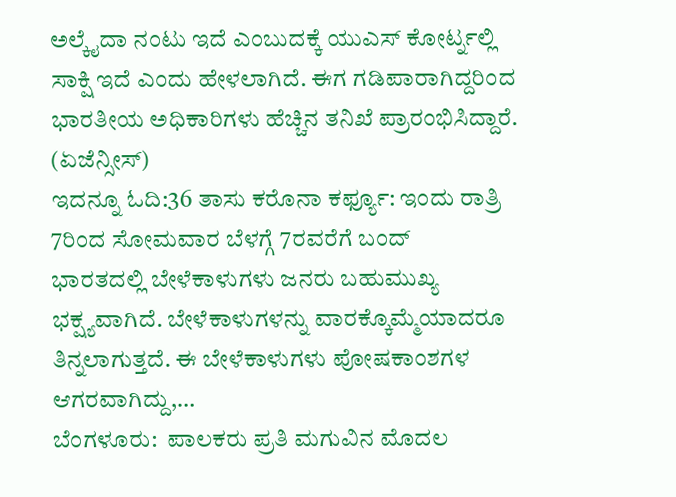ಅಲ್ಕೈದಾ ನಂಟು ಇದೆ ಎಂಬುದಕ್ಕೆ ಯುಎಸ್ ಕೋರ್ಟ್ನಲ್ಲಿ ಸಾಕ್ಷಿ ಇದೆ ಎಂದು ಹೇಳಲಾಗಿದೆ. ಈಗ ಗಡಿಪಾರಾಗಿದ್ದರಿಂದ ಭಾರತೀಯ ಅಧಿಕಾರಿಗಳು ಹೆಚ್ಚಿನ ತನಿಖೆ ಪ್ರಾರಂಭಿಸಿದ್ದಾರೆ. (ಏಜೆನ್ಸೀಸ್)
ಇದನ್ನೂ ಓದಿ:36 ತಾಸು ಕರೊನಾ ಕರ್ಫ್ಯೂ: ಇಂದು ರಾತ್ರಿ 7ರಿಂದ ಸೋಮವಾರ ಬೆಳಗ್ಗೆ 7ರವರೆಗೆ ಬಂದ್
ಭಾರತದಲ್ಲಿ ಬೇಳೆಕಾಳುಗಳು ಜನರು ಬಹುಮುಖ್ಯ ಭಕ್ಷ್ಯವಾಗಿದೆ. ಬೇಳೆಕಾಳುಗಳನ್ನು ವಾರಕ್ಕೊಮ್ಮೆಯಾದರೂ ತಿನ್ನಲಾಗುತ್ತದೆ. ಈ ಬೇಳೆಕಾಳುಗಳು ಪೋಷಕಾಂಶಗಳ ಆಗರವಾಗಿದ್ದು,…
ಬೆಂಗಳೂರು:  ಪಾಲಕರು ಪ್ರತಿ ಮಗುವಿನ ಮೊದಲ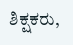ಶಿಕ್ಷಕರು,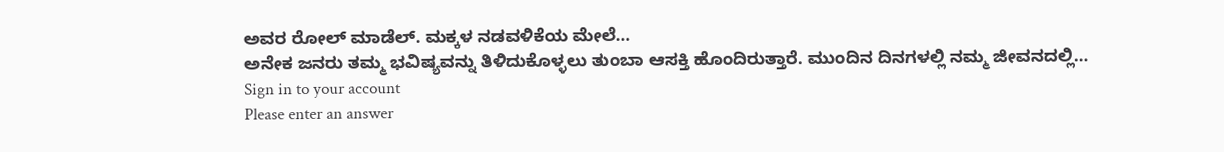ಅವರ ರೋಲ್ ಮಾಡೆಲ್. ಮಕ್ಕಳ ನಡವಳಿಕೆಯ ಮೇಲೆ…
ಅನೇಕ ಜನರು ತಮ್ಮ ಭವಿಷ್ಯವನ್ನು ತಿಳಿದುಕೊಳ್ಳಲು ತುಂಬಾ ಆಸಕ್ತಿ ಹೊಂದಿರುತ್ತಾರೆ. ಮುಂದಿನ ದಿನಗಳಲ್ಲಿ ನಮ್ಮ ಜೀವನದಲ್ಲಿ…
Sign in to your account
Please enter an answer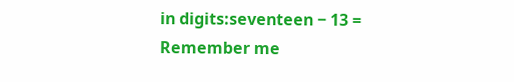in digits:seventeen − 13 =
Remember me